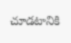చూడటానికి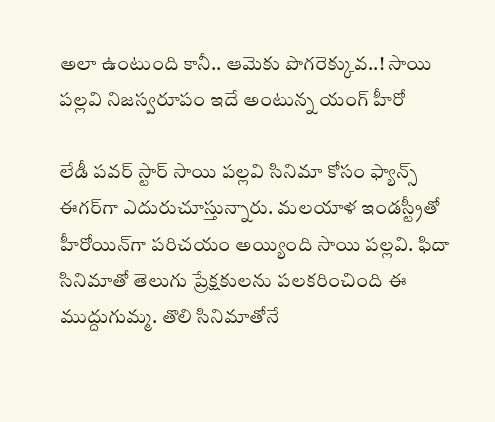అలా ఉంటుంది కానీ.. ఆమెకు పొగరెక్కువ..! సాయి పల్లవి నిజస్వరూపం ఇదే అంటున్న యంగ్ హీరో

లేడీ పవర్ స్టార్ సాయి పల్లవి సినిమా కోసం ఫ్యాన్స్ ఈగర్‌గా ఎదురుచూస్తున్నారు. మలయాళ ఇండస్ట్రీతో హీరోయిన్‌గా పరిచయం అయ్యింది సాయి పల్లవి. ఫిదా సినిమాతో తెలుగు ప్రేక్షకులను పలకరించింది ఈ ముద్దుగుమ్మ. తొలి సినిమాతోనే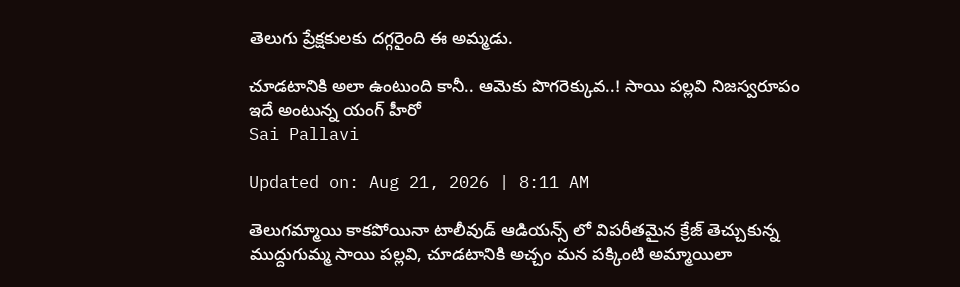తెలుగు ప్రేక్షకులకు దగ్గరైంది ఈ అమ్మడు.

చూడటానికి అలా ఉంటుంది కానీ.. ఆమెకు పొగరెక్కువ..! సాయి పల్లవి నిజస్వరూపం ఇదే అంటున్న యంగ్ హీరో
Sai Pallavi

Updated on: Aug 21, 2026 | 8:11 AM

తెలుగమ్మాయి కాకపోయినా టాలీవుడ్ ఆడియన్స్ లో విపరీతమైన క్రేజ్ తెచ్చుకున్న ముద్దుగుమ్మ సాయి పల్లవి, చూడటానికి అచ్చం మన పక్కింటి అమ్మాయిలా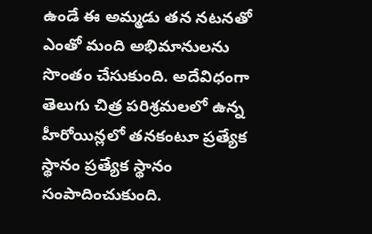ఉండే ఈ అమ్మడు తన నటనతో ఎంతో మంది అభిమానులను సొంతం చేసుకుంది. అదేవిధంగా తెలుగు చిత్ర పరిశ్రమలలో ఉన్న హీరోయిన్లలో తనకంటూ ప్రత్యేక స్థానం ప్రత్యేక స్థానం సంపాదించుకుంది.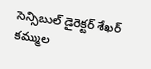సెన్సిబుల్ డైరెక్టర్ శేఖర్ కమ్ముల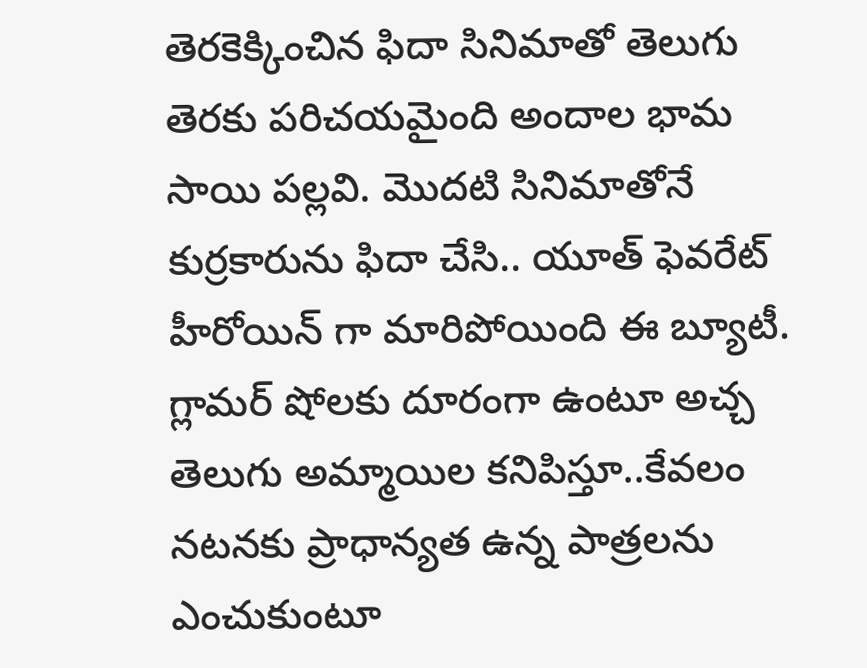తెరకెక్కించిన ఫిదా సినిమాతో తెలుగు తెరకు పరిచయమైంది అందాల భామ సాయి పల్లవి. మొదటి సినిమాతోనే కుర్రకారును ఫిదా చేసి.. యూత్ ఫెవరేట్ హీరోయిన్ గా మారిపోయింది ఈ బ్యూటీ. గ్లామర్ షోలకు దూరంగా ఉంటూ అచ్చ తెలుగు అమ్మాయిల కనిపిస్తూ..కేవలం నటనకు ప్రాధాన్యత ఉన్న పాత్రలను ఎంచుకుంటూ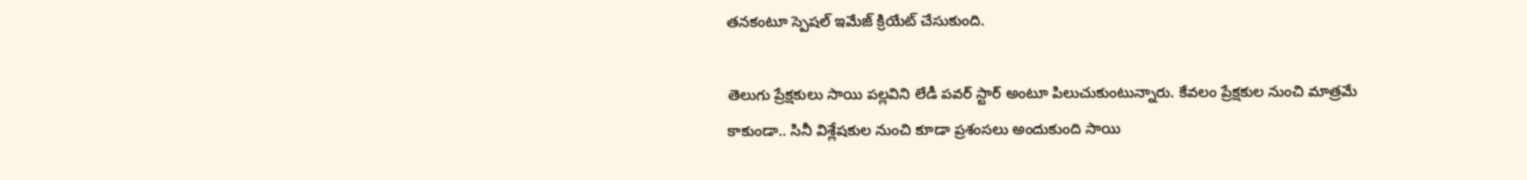తనకంటూ స్పెషల్ ఇమేజ్ క్రియేట్ చేసుకుంది.

తెలుగు ప్రేక్షకులు సాయి పల్లవిని లేడీ పవర్ స్టార్ అంటూ పిలుచుకుంటున్నారు. కేవలం ప్రేక్షకుల నుంచి మాత్రమే కాకుండా.. సినీ విశ్లేషకుల నుంచి కూడా ప్రశంసలు అందుకుంది సాయి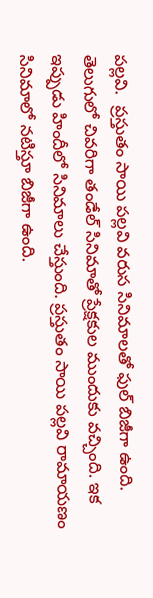పల్లవి.  ప్రస్తుతం సాయి పల్లవి వరుస సినిమాలతో ఫుల్ బిజీగా ఉంది. తెలుగులో చివరిగా తండేల్ సినిమాతో ప్రేక్షకుల ముందుకు వచ్చింది. ఇక ఇప్పుడు హిందీలో సినిమాలు చేస్తుంది. ప్రస్తుతం సాయి పల్లవి రామాయణం సినిమాలో నటిస్తూ బిజీగా ఉంది.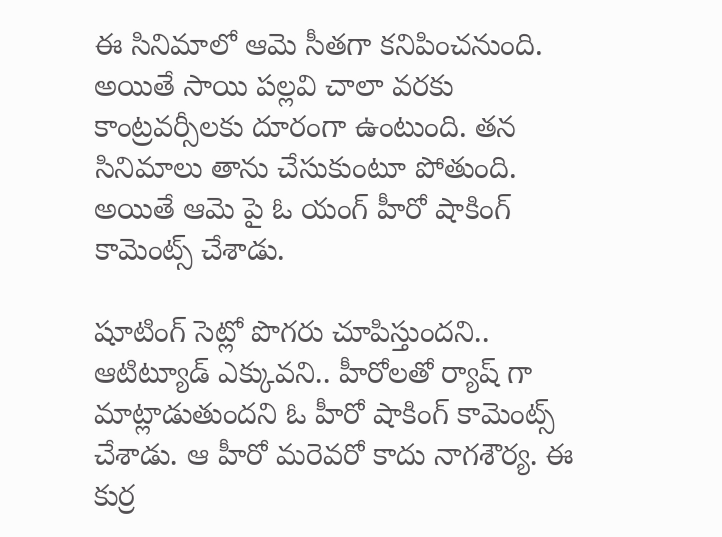ఈ సినిమాలో ఆమె సీతగా కనిపించనుంది. అయితే సాయి పల్లవి చాలా వరకు కాంట్రవర్సీలకు దూరంగా ఉంటుంది. తన సినిమాలు తాను చేసుకుంటూ పోతుంది. అయితే ఆమె పై ఓ యంగ్ హీరో షాకింగ్ కామెంట్స్ చేశాడు.

షూటింగ్ సెట్లో పొగరు చూపిస్తుందని.. ఆటిట్యూడ్ ఎక్కువని.. హీరోలతో ర్యాష్ గా మాట్లాడుతుందని ఓ హీరో షాకింగ్ కామెంట్స్ చేశాడు. ఆ హీరో మరెవరో కాదు నాగశౌర్య. ఈ కుర్ర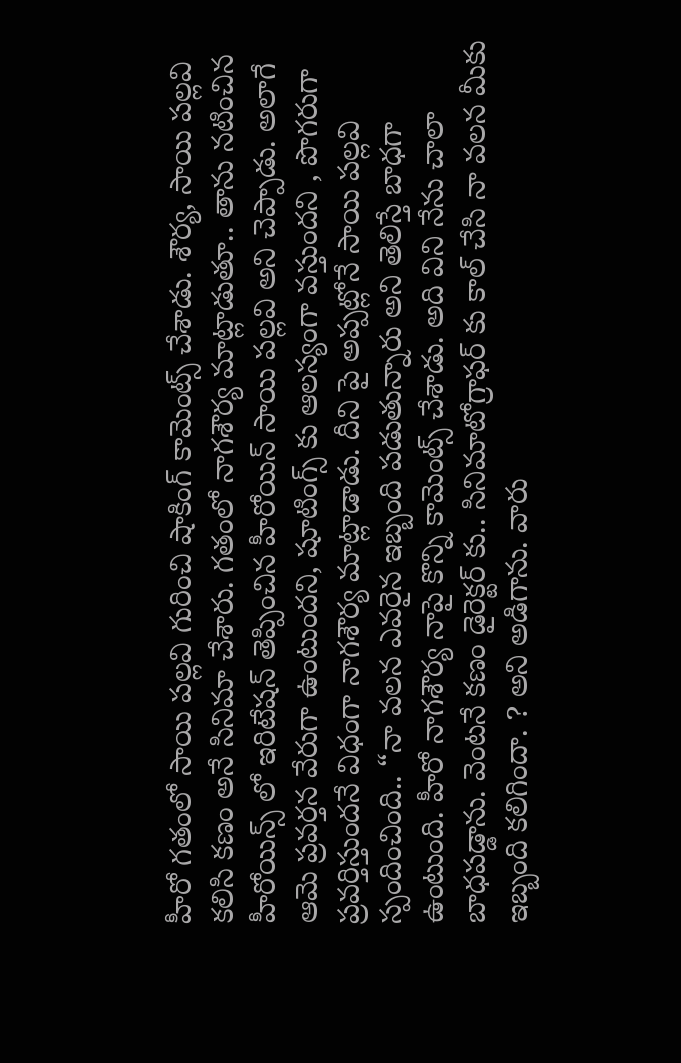హీరో గతంలో సాయి పల్లవి గురించి షాకింగ్ కామెంట్స్ చేశాడు. శౌర్య, సాయి పల్లవి కలిసి కణం అనే సినిమా చేశారు. గతంలో నాగశౌర్య మాట్లాడుతూ.. తాను నటించిన హీరోయిన్స్ లో ఇరిటేషన్ తెప్పించిన హీరోయిన్ సాయి పల్లవి అని చెప్పాడు. అలాగే ఆమె ప్రవర్తన వేరుగా ఉంటుందని, షూటింగ్స్ కు ఆలస్యంగా వస్తుందని , పొగరుగా ప్రవర్తిస్తుందనే విధంగా నాగశౌర్య మాట్లాడాడు. దీని పై అప్పట్లోనే సాయి పల్లవి స్పందించింది.. “నా వలన ఎవరైన ఇబ్బంది పడుతున్నారు అని తెలిస్తే బాధగా ఉంటుంది. హీరో నాగశౌర్య నాపై కొన్ని కామెంట్స్ చేశాడు. అది విని నేను చాలా బాధపడ్డాను. వెంటనే కణం డైరెక్టర్ కు.. సినిమాటోగ్రాఫర్ కు కాల్ చేసి నా వలన మీకు ఇబ్బంది కలిగిందా. ? అని అడిగాను. వారు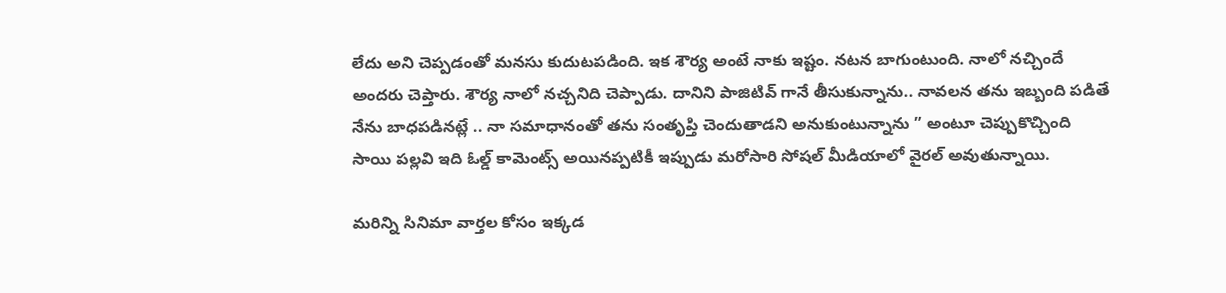లేదు అని చెప్పడంతో మనసు కుదుటపడింది. ఇక శౌర్య అంటే నాకు ఇష్టం. నటన బాగుంటుంది. నాలో నచ్చిందే అందరు చెప్తారు. శౌర్య నాలో నచ్చనిది చెప్పాడు. దానిని పాజిటివ్ గానే తీసుకున్నాను.. నావలన తను ఇబ్బంది పడితే నేను బాధపడినట్లే .. నా సమాధానంతో తను సంతృప్తి చెందుతాడని అనుకుంటున్నాను ” అంటూ చెప్పుకొచ్చింది సాయి పల్లవి ఇది ఓల్డ్ కామెంట్స్ అయినప్పటికీ ఇప్పుడు మరోసారి సోషల్ మీడియాలో వైరల్ అవుతున్నాయి.

మరిన్ని సినిమా వార్తల కోసం ఇక్కడ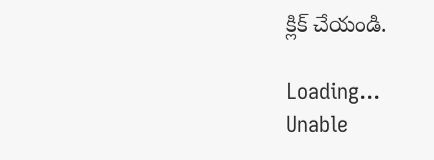క్లిక్ చేయండి.

Loading...
Unable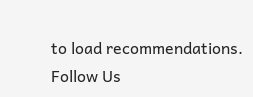to load recommendations.
Follow Us